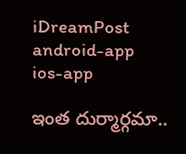iDreamPost
android-app
ios-app

ఇంత దుర్మార్గమా..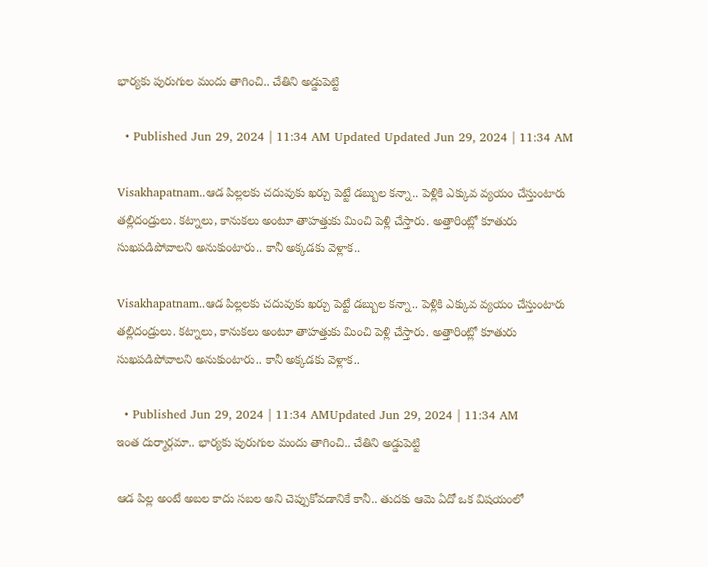భార్యకు పురుగుల మందు తాగించి.. చేతిని అడ్డుపెట్టి

  • Published Jun 29, 2024 | 11:34 AM Updated Updated Jun 29, 2024 | 11:34 AM

Visakhapatnam..ఆడ పిల్లలకు చదువుకు ఖర్చు పెట్టే డబ్బుల కన్నా.. పెళ్లికి ఎక్కువ వ్యయం చేస్తుంటారు తల్లిదండ్రులు. కట్నాలు, కానుకలు అంటూ తాహత్తుకు మించి పెళ్లి చేస్తారు. అత్తారింట్లో కూతురు సుఖపడిపోవాలని అనుకుంటారు.. కానీ అక్కడకు వెళ్లాక..

Visakhapatnam..ఆడ పిల్లలకు చదువుకు ఖర్చు పెట్టే డబ్బుల కన్నా.. పెళ్లికి ఎక్కువ వ్యయం చేస్తుంటారు తల్లిదండ్రులు. కట్నాలు, కానుకలు అంటూ తాహత్తుకు మించి పెళ్లి చేస్తారు. అత్తారింట్లో కూతురు సుఖపడిపోవాలని అనుకుంటారు.. కానీ అక్కడకు వెళ్లాక..

  • Published Jun 29, 2024 | 11:34 AMUpdated Jun 29, 2024 | 11:34 AM
ఇంత దుర్మార్గమా.. భార్యకు పురుగుల మందు తాగించి.. చేతిని అడ్డుపెట్టి

ఆడ పిల్ల అంటే అబల కాదు సబల అని చెప్పుకోవడానికే కానీ.. తుదకు ఆమె ఏదో ఒక విషయంలో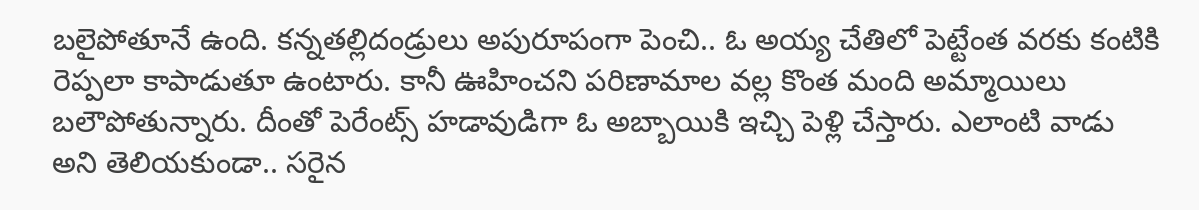బలైపోతూనే ఉంది. కన్నతల్లిదండ్రులు అపురూపంగా పెంచి.. ఓ అయ్య చేతిలో పెట్టేంత వరకు కంటికి రెప్పలా కాపాడుతూ ఉంటారు. కానీ ఊహించని పరిణామాల వల్ల కొంత మంది అమ్మాయిలు బలౌపోతున్నారు. దీంతో పెరేంట్స్ హడావుడిగా ఓ అబ్బాయికి ఇచ్చి పెళ్లి చేస్తారు. ఎలాంటి వాడు అని తెలియకుండా.. సరైన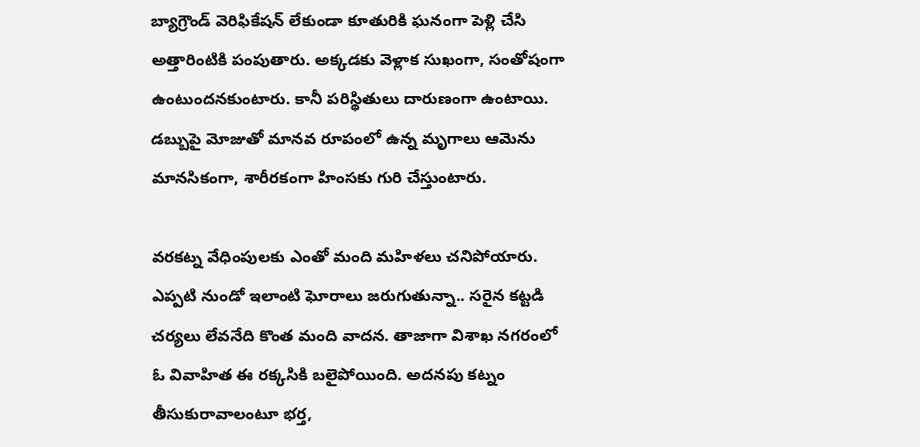బ్యాగ్రౌండ్ వెరిఫికేషన్ లేకుండా కూతురికి ఘనంగా పెళ్లి చేసి అత్తారింటికి పంపుతారు. అక్కడకు వెళ్లాక సుఖంగా, సంతోషంగా ఉంటుందనకుంటారు. కానీ పరిస్థితులు దారుణంగా ఉంటాయి. డబ్బుపై మోజుతో మానవ రూపంలో ఉన్న మృగాలు ఆమెను మానసికంగా, శారీరకంగా హింసకు గురి చేస్తుంటారు.

వరకట్న వేధింపులకు ఎంతో మంది మహిళలు చనిపోయారు. ఎప్పటి నుండో ఇలాంటి ఘోరాలు జరుగుతున్నా.. సరైన కట్టడి చర్యలు లేవనేది కొంత మంది వాదన. తాజాగా విశాఖ నగరంలో ఓ వివాహిత ఈ రక్కసికి బలైపోయింది. అదనపు కట్నం తీసుకురావాలంటూ భర్త,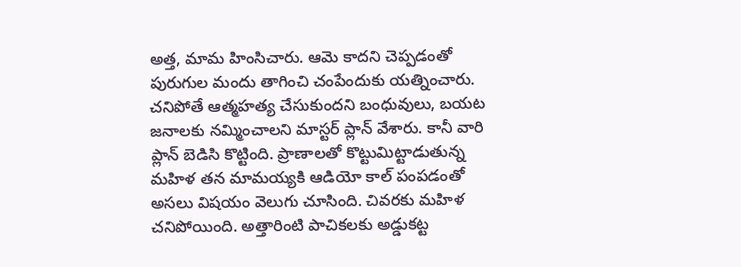అత్త, మామ హింసిచారు. ఆమె కాదని చెప్పడంతో పురుగుల మందు తాగించి చంపేందుకు యత్నించారు. చనిపోతే ఆత్మహత్య చేసుకుందని బంధువులు, బయట జనాలకు నమ్మించాలని మాస్టర్ ప్లాన్ వేశారు. కానీ వారి ప్లాన్ బెడిసి కొట్టింది. ప్రాణాలతో కొట్టుమిట్టాడుతున్న మహిళ తన మామయ్యకి ఆడియో కాల్ పంపడంతో అసలు విషయం వెలుగు చూసింది. చివరకు మహిళ చనిపోయింది. అత్తారింటి పాచికలకు అడ్డుకట్ట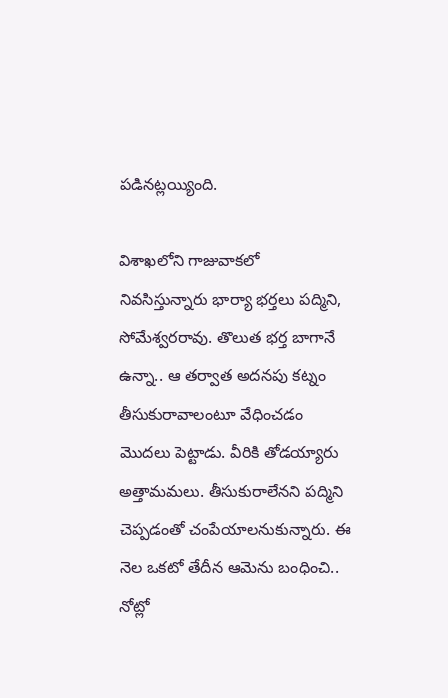పడినట్లయ్యింది.

విశాఖలోని గాజువాకలో నివసిస్తున్నారు భార్యా భర్తలు పద్మిని, సోమేశ్వరరావు. తొలుత భర్త బాగానే ఉన్నా.. ఆ తర్వాత అదనపు కట్నం తీసుకురావాలంటూ వేధించడం మొదలు పెట్టాడు. వీరికి తోడయ్యారు అత్తామమలు. తీసుకురాలేనని పద్మిని చెప్పడంతో చంపేయాలనుకున్నారు. ఈ నెల ఒకటో తేదీన ఆమెను బంధించి.. నోట్లో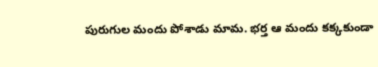పురుగుల మందు పోశాడు మామ. భర్త ఆ మందు కక్కకుండా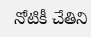నోటికీ చేతిని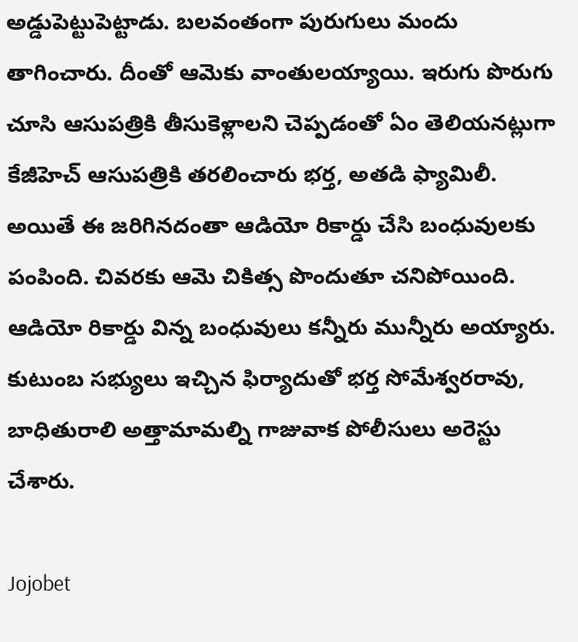అడ్డుపెట్టుపెట్టాడు. బలవంతంగా పురుగులు మందు తాగించారు. దీంతో ఆమెకు వాంతులయ్యాయి. ఇరుగు పొరుగు చూసి ఆసుపత్రికి తీసుకెళ్లాలని చెప్పడంతో ఏం తెలియనట్లుగా కేజీహెచ్ ఆసుపత్రికి తరలించారు భర్త, అతడి ఫ్యామిలీ. అయితే ఈ జరిగినదంతా ఆడియో రికార్డు చేసి బంధువులకు పంపింది. చివరకు ఆమె చికిత్స పొందుతూ చనిపోయింది. ఆడియో రికార్డు విన్న బంధువులు కన్నీరు మున్నీరు అయ్యారు. కుటుంబ సభ్యులు ఇచ్చిన ఫిర్యాదుతో భర్త సోమేశ్వరరావు, బాధితురాలి అత్తామామల్ని గాజువాక పోలీసులు అరెస్టు చేశారు.

Jojobet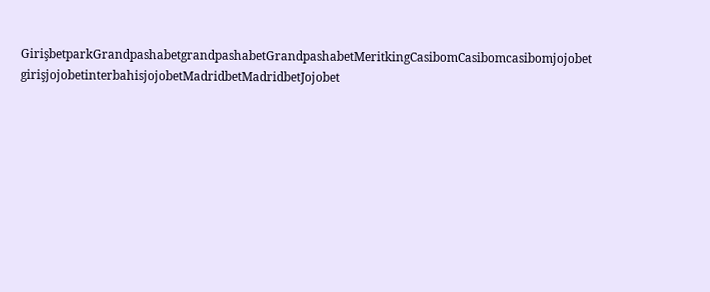GirişbetparkGrandpashabetgrandpashabetGrandpashabetMeritkingCasibomCasibomcasibomjojobet girişjojobetinterbahisjojobetMadridbetMadridbetJojobet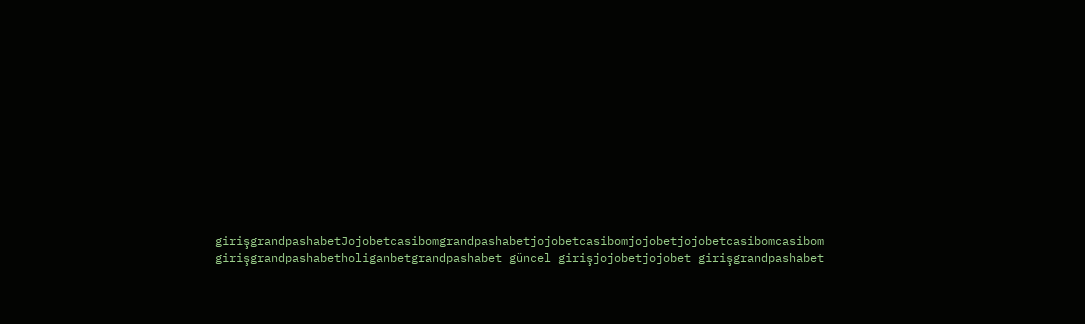girişgrandpashabetJojobetcasibomgrandpashabetjojobetcasibomjojobetjojobetcasibomcasibom girişgrandpashabetholiganbetgrandpashabet güncel girişjojobetjojobet girişgrandpashabet